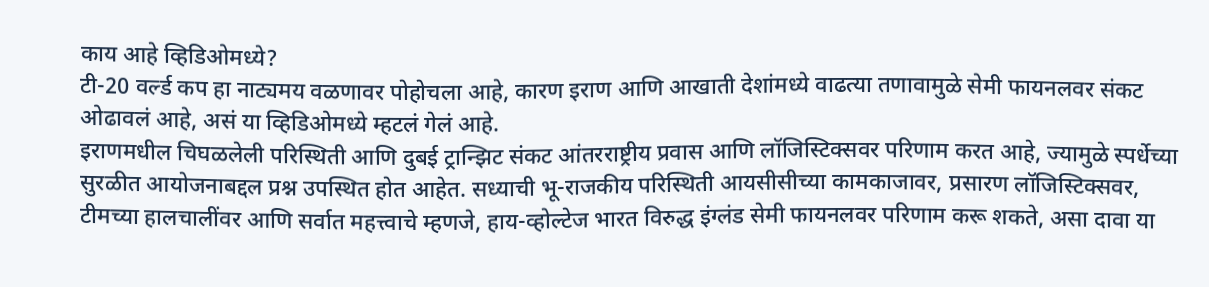काय आहे व्हिडिओमध्ये?
टी-20 वर्ल्ड कप हा नाट्यमय वळणावर पोहोचला आहे, कारण इराण आणि आखाती देशांमध्ये वाढत्या तणावामुळे सेमी फायनलवर संकट ओढावलं आहे, असं या व्हिडिओमध्ये म्हटलं गेलं आहे.
इराणमधील चिघळलेली परिस्थिती आणि दुबई ट्रान्झिट संकट आंतरराष्ट्रीय प्रवास आणि लॉजिस्टिक्सवर परिणाम करत आहे, ज्यामुळे स्पर्धेच्या सुरळीत आयोजनाबद्दल प्रश्न उपस्थित होत आहेत. सध्याची भू-राजकीय परिस्थिती आयसीसीच्या कामकाजावर, प्रसारण लॉजिस्टिक्सवर, टीमच्या हालचालींवर आणि सर्वात महत्त्वाचे म्हणजे, हाय-व्होल्टेज भारत विरुद्ध इंग्लंड सेमी फायनलवर परिणाम करू शकते, असा दावा या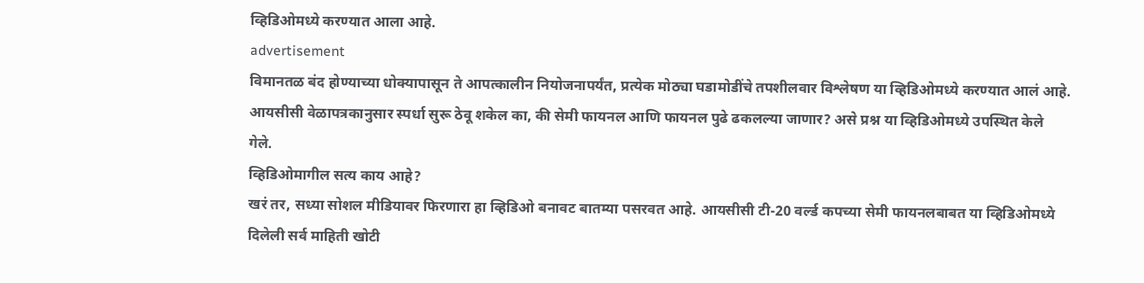व्हिडिओमध्ये करण्यात आला आहे.
advertisement
विमानतळ बंद होण्याच्या धोक्यापासून ते आपत्कालीन नियोजनापर्यंत, प्रत्येक मोठ्या घडामोडींचे तपशीलवार विश्लेषण या व्हिडिओमध्ये करण्यात आलं आहे. आयसीसी वेळापत्रकानुसार स्पर्धा सुरू ठेवू शकेल का, की सेमी फायनल आणि फायनल पुढे ढकलल्या जाणार? असे प्रश्न या व्हिडिओमध्ये उपस्थित केले गेले.
व्हिडिओमागील सत्य काय आहे?
खरं तर, सध्या सोशल मीडियावर फिरणारा हा व्हिडिओ बनावट बातम्या पसरवत आहे. आयसीसी टी-20 वर्ल्ड कपच्या सेमी फायनलबाबत या व्हिडिओमध्ये दिलेली सर्व माहिती खोटी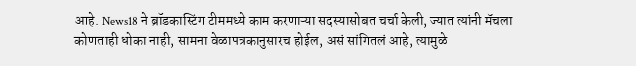आहे. News18 ने ब्रॉडकास्टिंग टीममध्ये काम करणाऱ्या सदस्यासोबत चर्चा केली, ज्यात त्यांनी मॅचला कोणताही धोका नाही, सामना वेळापत्रकानुसारच होईल, असं सांगितलं आहे, त्यामुळे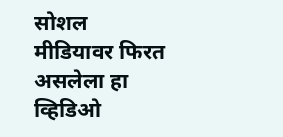सोशल मीडियावर फिरत असलेला हा व्हिडिओ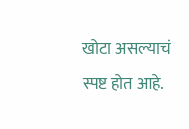खोटा असल्याचं स्पष्ट होत आहे.